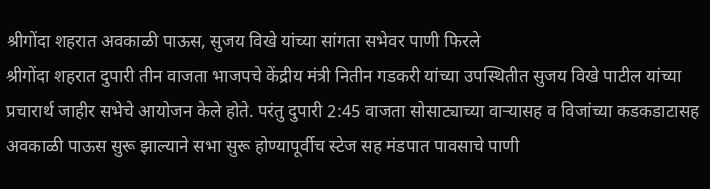श्रीगोंदा शहरात अवकाळी पाऊस, सुजय विखे यांच्या सांगता सभेवर पाणी फिरले
श्रीगोंदा शहरात दुपारी तीन वाजता भाजपचे केंद्रीय मंत्री नितीन गडकरी यांच्या उपस्थितीत सुजय विखे पाटील यांच्या प्रचारार्थ जाहीर सभेचे आयोजन केले होते. परंतु दुपारी 2:45 वाजता सोसाट्याच्या वाऱ्यासह व विजांच्या कडकडाटासह अवकाळी पाऊस सुरू झाल्याने सभा सुरू होण्यापूर्वीच स्टेज सह मंडपात पावसाचे पाणी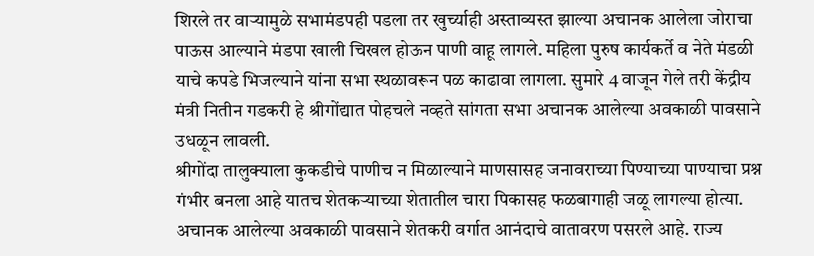शिरले तर वाऱ्यामुळे सभामंडपही पडला तर खुर्च्याही अस्ताव्यस्त झाल्या अचानक आलेला जोराचा पाऊस आल्याने मंडपा खाली चिखल होऊन पाणी वाहू लागले. महिला पुरुष कार्यकर्ते व नेते मंडळी याचे कपडे भिजल्याने यांना सभा स्थळावरून पळ काढावा लागला. सुमारे 4 वाजून गेले तरी केंद्रीय मंत्री नितीन गडकरी हे श्रीगोंद्यात पोहचले नव्हते सांगता सभा अचानक आलेल्या अवकाळी पावसाने उधळून लावली.
श्रीगोंदा तालुक्याला कुकडीचे पाणीच न मिळाल्याने माणसासह जनावराच्या पिण्याच्या पाण्याचा प्रश्न गंभीर बनला आहे यातच शेतकऱ्याच्या शेतातील चारा पिकासह फळबागाही जळू लागल्या होत्या. अचानक आलेल्या अवकाळी पावसाने शेतकरी वर्गात आनंदाचे वातावरण पसरले आहे. राज्य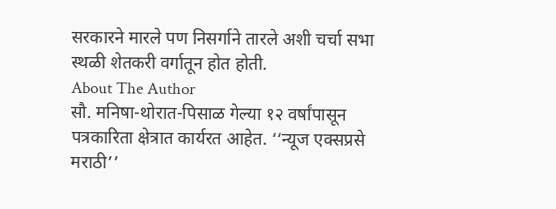सरकारने मारले पण निसर्गाने तारले अशी चर्चा सभा स्थळी शेतकरी वर्गातून होत होती.
About The Author
सौ. मनिषा-थोरात-पिसाळ गेल्या १२ वर्षांपासून पत्रकारिता क्षेत्रात कार्यरत आहेत. ‘‘न्यूज एक्सप्रसे मराठी’’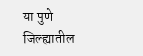या पुणे जिल्ह्यातील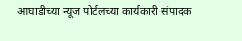आघाडीच्या न्यूज पोर्टलच्या कार्यकारी संपादक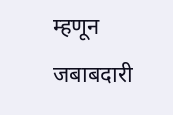म्हणून जबाबदारी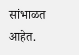सांभाळत आहेत.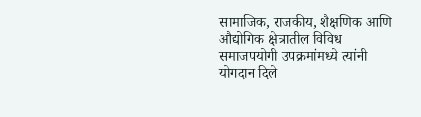सामाजिक, राजकीय, शैक्षणिक आणि औद्योगिक क्षेत्रातील विविध समाजपयोगी उपक्रमांमध्ये त्यांनी योगदान दिले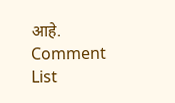आहे.
Comment List